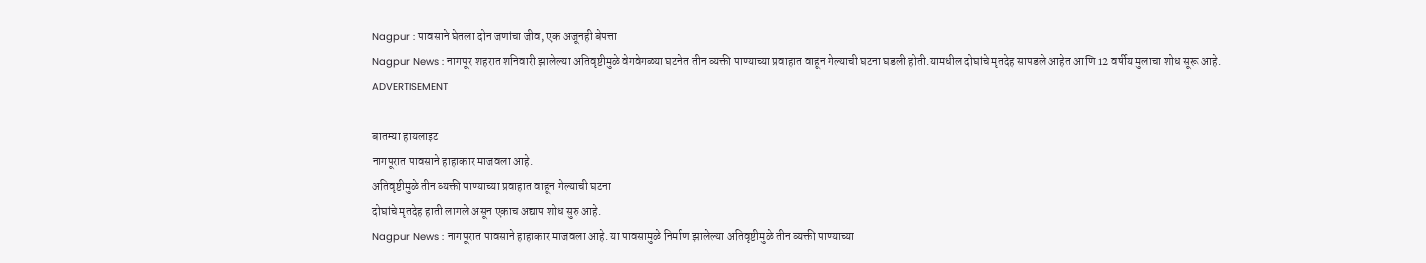Nagpur : पावसाने घेतला दोन जणांचा जीव, एक अजूनही बेपत्ता
Nagpur News : नागपूर शहरात शनिवारी झालेल्या अतिवृष्टीमुळे वेगवेगळ्या घटनेत तीन व्यक्ती पाण्याच्या प्रवाहात वाहून गेल्याची घटना घडली होती.यामधील दोघांचे मृतदेह सापडले आहेत आणि 12 वर्षीय मुलाचा शोध सूरू आहे.
ADVERTISEMENT

बातम्या हायलाइट
नागपूरात पावसाने हाहाकार माजवला आहे.
अतिवृष्टीमुळे तीन व्यक्ती पाण्याच्या प्रवाहात वाहून गेल्याची घटना
दोघांचे मृतदेह हाती लागले असून एकाच अद्याप शोध सुरु आहे.
Nagpur News : नागपूरात पावसाने हाहाकार माजवला आहे. या पावसामुळे निर्माण झालेल्या अतिवृष्टीमुळे तीन व्यक्ती पाण्याच्या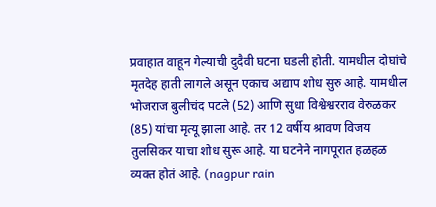प्रवाहात वाहून गेल्याची दुदैवी घटना घडली होती. यामधील दोघांचे मृतदेह हाती लागले असून एकाच अद्याप शोध सुरु आहे. यामधील भोजराज बुलीचंद पटले (52) आणि सुधा विश्वेश्वरराव वेरुळकर (85) यांचा मृत्यू झाला आहे. तर 12 वर्षीय श्रावण विजय तुलसिकर याचा शोध सुरू आहे. या घटनेने नागपूरात हळहळ व्यक्त होतं आहे. (nagpur rain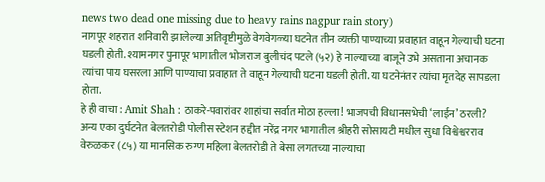news two dead one missing due to heavy rains nagpur rain story)
नागपूर शहरात शनिवारी झालेल्या अतिवृष्टीमुळे वेगवेगळ्या घटनेत तीन व्यक्ती पाण्याच्या प्रवाहात वाहून गेल्याची घटना घडली होती. श्यामनगर पुनापूर भागातील भोजराज बुलीचंद पटले (५२) हे नाल्याच्या बाजूने उभे असताना अचानक त्यांचा पाय घसरला आणि पाण्याचा प्रवाहात ते वाहून गेल्याची घटना घडली होती. या घटनेनंतर त्यांचा मृतदेह सापडला होता.
हे ही वाचा : Amit Shah : ठाकरे-पवारांवर शाहांचा सर्वात मोठा हल्ला! भाजपची विधानसभेची ‘लाईन’ ठरली?
अन्य एका दुर्घटनेत बेलतरोडी पोलीस स्टेशन हद्दीत नरेंद्र नगर भागातील श्रीहरी सोसायटी मधील सुधा विश्वेश्वरराव वेरुळकर (८५) या मानसिक रुग्ण महिला बेलतरोडी ते बेसा लगतच्या नाल्याचा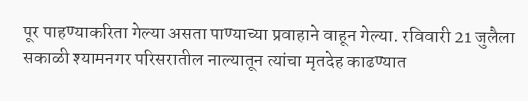पूर पाहण्याकरिता गेल्या असता पाण्याच्या प्रवाहाने वाहून गेल्या. रविवारी 21 जुलैला सकाळी श्यामनगर परिसरातील नाल्यातून त्यांचा मृतदेह काढण्यात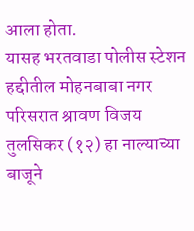आला होता.
यासह भरतवाडा पोलीस स्टेशन हद्दीतील मोहनबाबा नगर परिसरात श्रावण विजय तुलसिकर (१२) हा नाल्याच्या बाजूने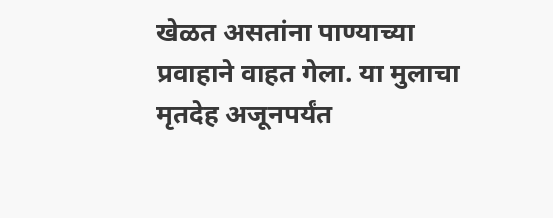खेळत असतांना पाण्याच्या प्रवाहाने वाहत गेला. या मुलाचा मृतदेह अजूनपर्यंत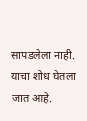सापडलेला नाही. याचा शोध घेतला जात आहे.